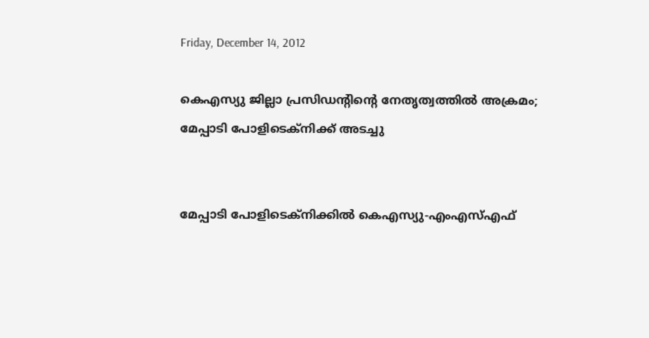Friday, December 14, 2012

കെഎസ്യു ജില്ലാ പ്രസിഡന്റിന്റെ നേതൃത്വത്തില്‍ അക്രമം; മേപ്പാടി പോളിടെക്നിക്ക് അടച്ചു


മേപ്പാടി പോളിടെക്നിക്കില്‍ കെഎസ്യു-എംഎസ്എഫ്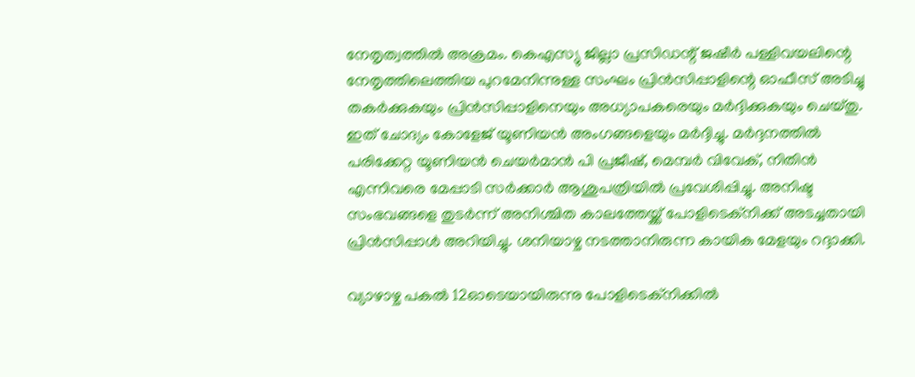നേതൃത്വത്തില്‍ അക്രമം. കെഎസ്യു ജില്ലാ പ്രസിഡന്റ് ജഷീര്‍ പള്ളിവയലിന്റെ നേതൃത്തിലെത്തിയ പുറമേനിന്നുള്ള സംഘം പ്രിന്‍സിപ്പാളിന്റെ ഓഫീസ് അടിച്ചു തകര്‍ക്കുകയും പ്രിന്‍സിപ്പാളിനെയും അധ്യാപകരെയും മര്‍ദ്ദിക്കുകയും ചെയ്തു. ഇത് ചോദ്യം കോളേജ് യൂണിയന്‍ അംഗങ്ങളെയും മര്‍ദ്ദിച്ചു. മര്‍ദ്ദനത്തില്‍ പരിക്കേറ്റ യൂണിയന്‍ ചെയര്‍മാന്‍ പി പ്രജീഷ്, മെമ്പര്‍ വിവേക്, നിതിന്‍ എന്നിവരെ മേപ്പാടി സര്‍ക്കാര്‍ ആശുപത്രിയില്‍ പ്രവേശിപ്പിച്ചു. അനിഷ്ട സംഭവങ്ങളെ തുടര്‍ന്ന് അനിശ്ചിത കാലത്തേയ്ക്ക് പോളിടെക്നിക്ക് അടച്ചതായി പ്രിന്‍സിപ്പാള്‍ അറിയിച്ചു. ശനിയാഴ്ച നടത്താനിരുന്ന കായിക മേളയും റദ്ദാക്കി.

വ്യാഴാഴ്ച പകല്‍ 12ഓടെയായിരുന്നു പോളിടെക്നിക്കില്‍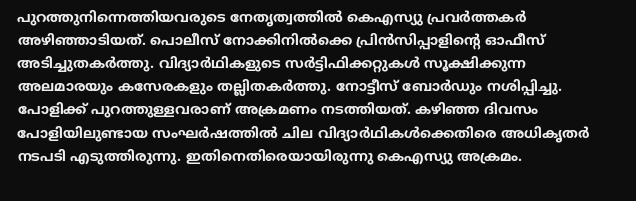പുറത്തുനിന്നെത്തിയവരുടെ നേതൃത്വത്തില്‍ കെഎസ്യു പ്രവര്‍ത്തകര്‍ അഴിഞ്ഞാടിയത്. പൊലീസ് നോക്കിനില്‍ക്കെ പ്രിന്‍സിപ്പാളിന്റെ ഓഫീസ് അടിച്ചുതകര്‍ത്തു. വിദ്യാര്‍ഥികളുടെ സര്‍ട്ടിഫിക്കറ്റുകള്‍ സൂക്ഷിക്കുന്ന അലമാരയും കസേരകളും തല്ലിതകര്‍ത്തു. നോട്ടീസ് ബോര്‍ഡും നശിപ്പിച്ചു. പോളിക്ക് പുറത്തുള്ളവരാണ് അക്രമണം നടത്തിയത്. കഴിഞ്ഞ ദിവസം പോളിയിലുണ്ടായ സംഘര്‍ഷത്തില്‍ ചില വിദ്യാര്‍ഥികള്‍ക്കെതിരെ അധികൃതര്‍ നടപടി എടുത്തിരുന്നു. ഇതിനെതിരെയായിരുന്നു കെഎസ്യു അക്രമം.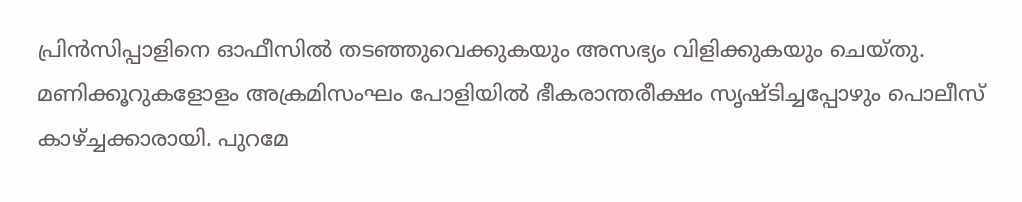പ്രിന്‍സിപ്പാളിനെ ഓഫീസില്‍ തടഞ്ഞുവെക്കുകയും അസഭ്യം വിളിക്കുകയും ചെയ്തു. മണിക്കൂറുകളോളം അക്രമിസംഘം പോളിയില്‍ ഭീകരാന്തരീക്ഷം സൃഷ്ടിച്ചപ്പോഴും പൊലീസ് കാഴ്ച്ചക്കാരായി. പുറമേ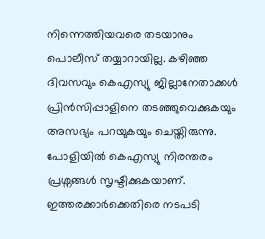നിന്നെത്തിയവരെ തടയാനും പൊലീസ് തയ്യാറായില്ല. കഴിഞ്ഞ ദിവസവും കെഎസ്യു ജില്ലാനേതാക്കള്‍ പ്രിന്‍സിപ്പാളിനെ തടഞ്ഞുവെക്കുകയും അസഭ്യം പറയുകയും ചെയ്തിരുന്നു. പോളിയില്‍ കെഎസ്യു നിരന്തരം പ്രശ്നങ്ങള്‍ സൃഷ്ടിക്കുകയാണ്. ഇത്തരക്കാര്‍ക്കെതിരെ നടപടി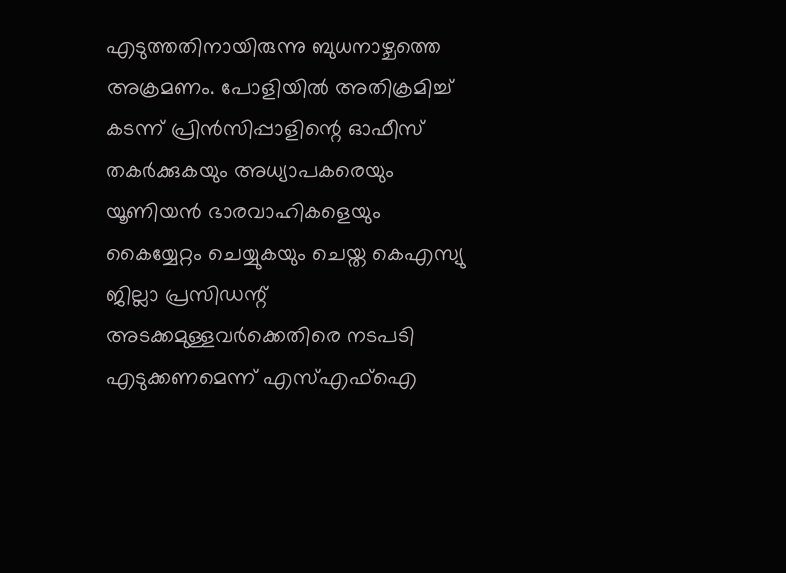എടുത്തതിനായിരുന്നു ബുധനാഴ്ചത്തെ അക്രമണം. പോളിയില്‍ അതിക്രമിച്ച് കടന്ന് പ്രിന്‍സിപ്പാളിന്റെ ഓഫീസ് തകര്‍ക്കുകയും അധ്യാപകരെയും യൂണിയന്‍ ഭാരവാഹികളെയും കൈയ്യേറ്റം ചെയ്യുകയും ചെയ്ത കെഎസ്യു ജില്ലാ പ്രസിഡന്റ് അടക്കമുള്ളവര്‍ക്കെതിരെ നടപടി എടുക്കണമെന്ന് എസ്എഫ്ഐ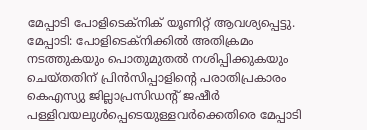മേപ്പാടി പോളിടെക്നിക് യൂണിറ്റ് ആവശ്യപ്പെട്ടു. മേപ്പാടി: പോളിടെക്നിക്കില്‍ അതിക്രമം നടത്തുകയും പൊതുമുതല്‍ നശിപ്പിക്കുകയും ചെയ്തതിന് പ്രിന്‍സിപ്പാളിന്റെ പരാതിപ്രകാരം കെഎസ്യു ജില്ലാപ്രസിഡന്റ് ജഷീര്‍ പള്ളിവയലുള്‍പ്പെടെയുള്ളവര്‍ക്കെതിരെ മേപ്പാടി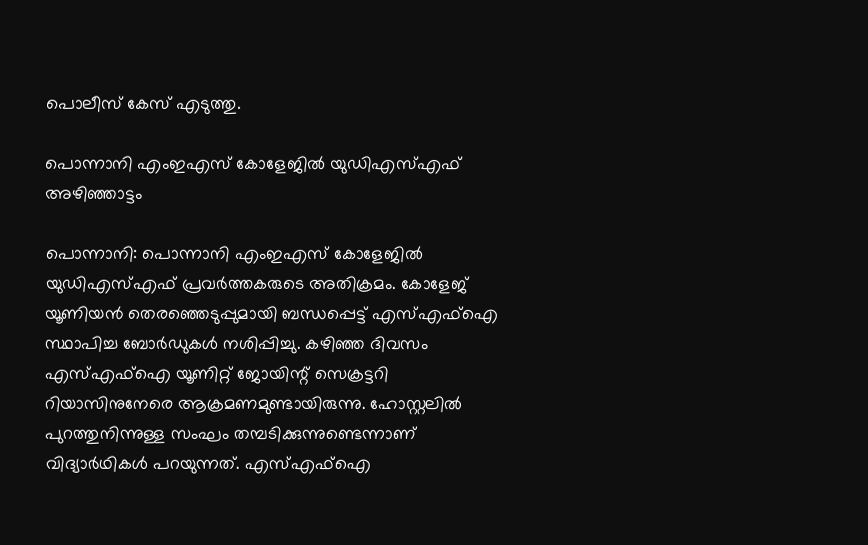പൊലീസ് കേസ് എടുത്തു.

പൊന്നാനി എംഇഎസ് കോളേജില്‍ യുഡിഎസ്എഫ് അഴിഞ്ഞാട്ടം

പൊന്നാനി: പൊന്നാനി എംഇഎസ് കോളേജില്‍ യുഡിഎസ്എഫ് പ്രവര്‍ത്തകരുടെ അതിക്രമം. കോളേജ് യൂണിയന്‍ തെരഞ്ഞെടുപ്പുമായി ബന്ധപ്പെട്ട് എസ്എഫ്ഐ സ്ഥാപിച്ച ബോര്‍ഡുകള്‍ നശിപ്പിച്ചു. കഴിഞ്ഞ ദിവസം എസ്എഫ്ഐ യൂണിറ്റ് ജോയിന്റ് സെക്രട്ടറി റിയാസിനുനേരെ ആക്രമണമുണ്ടായിരുന്നു. ഹോസ്റ്റലില്‍ പുറത്തുനിന്നുള്ള സംഘം തമ്പടിക്കുന്നുണ്ടെന്നാണ് വിദ്യാര്‍ഥികള്‍ പറയുന്നത്. എസ്എഫ്ഐ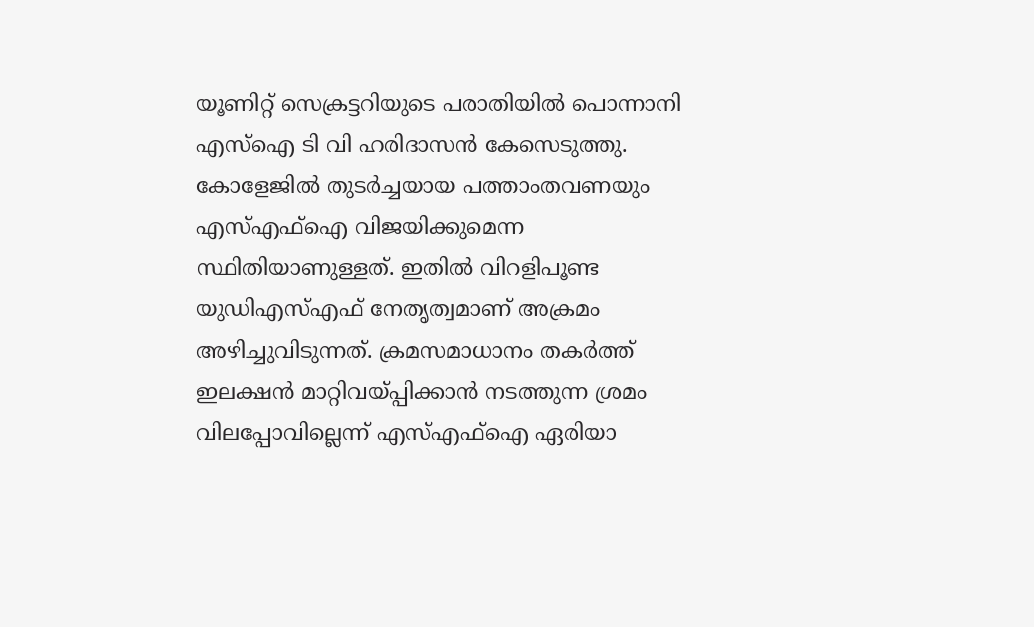യൂണിറ്റ് സെക്രട്ടറിയുടെ പരാതിയില്‍ പൊന്നാനി എസ്ഐ ടി വി ഹരിദാസന്‍ കേസെടുത്തു. കോളേജില്‍ തുടര്‍ച്ചയായ പത്താംതവണയും എസ്എഫ്ഐ വിജയിക്കുമെന്ന സ്ഥിതിയാണുള്ളത്. ഇതില്‍ വിറളിപൂണ്ട യുഡിഎസ്എഫ് നേതൃത്വമാണ് അക്രമം അഴിച്ചുവിടുന്നത്. ക്രമസമാധാനം തകര്‍ത്ത് ഇലക്ഷന്‍ മാറ്റിവയ്പ്പിക്കാന്‍ നടത്തുന്ന ശ്രമം വിലപ്പോവില്ലെന്ന് എസ്എഫ്ഐ ഏരിയാ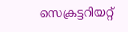സെക്രട്ടറിയറ്റ്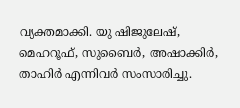വ്യക്തമാക്കി. യു ഷിജുലേഷ്, മെഹറൂഫ്, സുബൈര്‍, അഷാക്കിര്‍, താഹിര്‍ എന്നിവര്‍ സംസാരിച്ചു.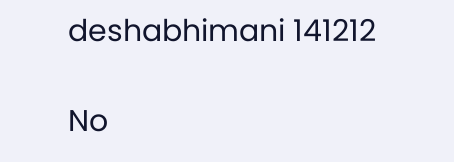deshabhimani 141212

No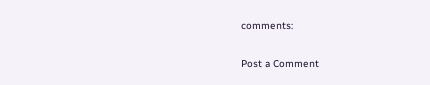comments:

Post a Comment